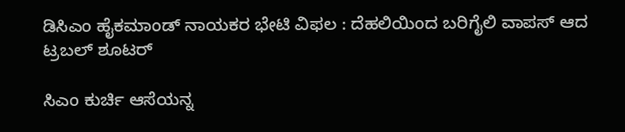ಡಿಸಿಎಂ ಹೈಕಮಾಂಡ್ ನಾಯಕರ ಭೇಟಿ ವಿಫಲ : ದೆಹಲಿಯಿಂದ ಬರಿಗೈಲಿ ವಾಪಸ್ ಆದ ಟ್ರಬಲ್ ಶೂಟರ್

ಸಿಎಂ ಕುರ್ಚಿ ಆಸೆಯನ್ನ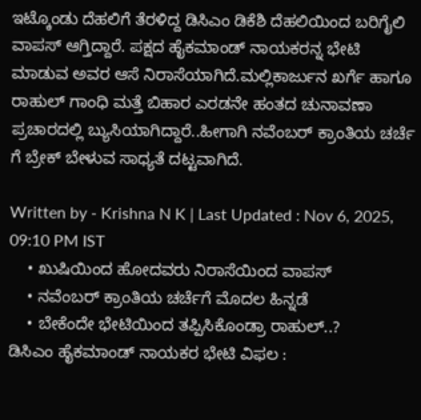ಇಟ್ಕೊಂಡು ದೆಹಲಿಗೆ ತೆರಳಿದ್ದ ಡಿಸಿಎಂ ಡಿಕೆಶಿ ದೆಹಲಿಯಿಂದ ಬರಿಗೈಲಿ ವಾಪಸ್ ಆಗ್ತಿದ್ದಾರೆ. ಪಕ್ಷದ ಹೈಕಮಾಂಡ್ ನಾಯಕರನ್ನ ಭೇಟಿ ಮಾಡುವ ಅವರ ಆಸೆ ನಿರಾಸೆಯಾಗಿದೆ.ಮಲ್ಲಿಕಾರ್ಜುನ ಖರ್ಗೆ ಹಾಗೂ ರಾಹುಲ್ ಗಾಂಧಿ ಮತ್ತೆ ಬಿಹಾರ ಎರಡನೇ ಹಂತದ ಚುನಾವಣಾ ಪ್ರಚಾರದಲ್ಲಿ ಬ್ಯುಸಿಯಾಗಿದ್ದಾರೆ..ಹೀಗಾಗಿ ನವೆಂಬರ್ ಕ್ರಾಂತಿಯ ಚರ್ಚೆ ಗೆ ಬ್ರೇಕ್ ಬೇಳುವ ಸಾಧ್ಯತೆ ದಟ್ಟವಾಗಿದೆ.

Written by - Krishna N K | Last Updated : Nov 6, 2025, 09:10 PM IST
    • ಖುಷಿಯಿಂದ ಹೋದವರು ನಿರಾಸೆಯಿಂದ ವಾಪಸ್
    • ನವೆಂಬರ್ ಕ್ರಾಂತಿಯ ಚರ್ಚೆಗೆ ಮೊದಲ ಹಿನ್ನಡೆ
    • ಬೇಕೆಂದೇ ಭೇಟಿಯಿಂದ ತಪ್ಪಿಸಿಕೊಂಡ್ರಾ ರಾಹುಲ್..?
ಡಿಸಿಎಂ ಹೈಕಮಾಂಡ್ ನಾಯಕರ ಭೇಟಿ ವಿಫಲ :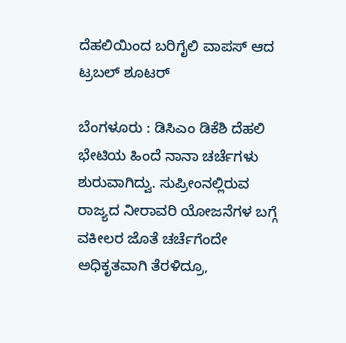ದೆಹಲಿಯಿಂದ ಬರಿಗೈಲಿ ವಾಪಸ್ ಆದ ಟ್ರಬಲ್ ಶೂಟರ್

ಬೆಂಗಳೂರು : ಡಿಸಿಎಂ ಡಿಕೆಶಿ ದೆಹಲಿ ಭೇಟಿಯ ಹಿಂದೆ ನಾನಾ ಚರ್ಚೆಗಳು ಶುರುವಾಗಿದ್ವು. ಸುಪ್ರೀಂನಲ್ಲಿರುವ ರಾಜ್ಯದ ನೀರಾವರಿ ಯೋಜನೆಗಳ ಬಗ್ಗೆ ವಕೀಲರ ಜೊತೆ ಚರ್ಚೆಗೆಂದೇ ಅಧಿಕೃತವಾಗಿ ತೆರಳಿದ್ರೂ,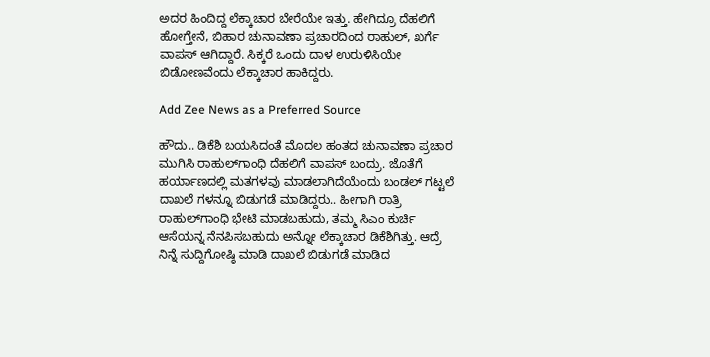ಅದರ ಹಿಂದಿದ್ದ ಲೆಕ್ಕಾಚಾರ ಬೇರೆಯೇ ಇತ್ತು. ಹೇಗಿದ್ರೂ ದೆಹಲಿಗೆ ಹೋಗ್ತೇನೆ, ಬಿಹಾರ ಚುನಾವಣಾ ಪ್ರಚಾರದಿಂದ ರಾಹುಲ್, ಖರ್ಗೆ ವಾಪಸ್ ಆಗಿದ್ದಾರೆ. ಸಿಕ್ಕರೆ ಒಂದು ದಾಳ ಉರುಳಿಸಿಯೇ ಬಿಡೋಣವೆಂದು ಲೆಕ್ಕಾಚಾರ ಹಾಕಿದ್ದರು.

Add Zee News as a Preferred Source

ಹೌದು.. ಡಿಕೆಶಿ ಬಯಸಿದಂತೆ ಮೊದಲ‌ ಹಂತದ ಚುನಾವಣಾ ಪ್ರಚಾರ ಮುಗಿಸಿ ರಾಹುಲ್‌ಗಾಂಧಿ ದೆಹಲಿಗೆ ವಾಪಸ್ ಬಂದ್ರು. ಜೊತೆಗೆ ಹರ್ಯಾಣದಲ್ಲಿ ಮತಗಳವು ಮಾಡಲಾಗಿದೆಯೆಂದು ಬಂಡಲ್ ಗಟ್ಟಲೆ ದಾಖಲೆ ಗಳನ್ನೂ ಬಿಡುಗಡೆ ಮಾಡಿದ್ದರು.. ಹೀಗಾಗಿ ರಾತ್ರಿ ರಾಹುಲ್‌ಗಾಂಧಿ ಭೇಟಿ ಮಾಡಬಹುದು, ತಮ್ಮ ಸಿಎಂ ಕುರ್ಚಿ ಆಸೆಯನ್ನ ನೆನಪಿಸಬಹುದು ಅನ್ನೋ ಲೆಕ್ಕಾಚಾರ ಡಿಕೆಶಿಗಿತ್ತು. ಆದ್ರೆ ನಿನ್ನೆ ಸುದ್ದಿಗೋಷ್ಠಿ ಮಾಡಿ ದಾಖಲೆ ಬಿಡುಗಡೆ ಮಾಡಿದ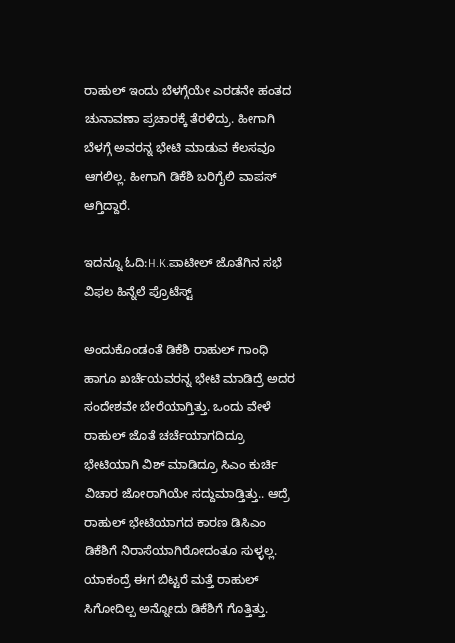ರಾಹುಲ್ ಇಂದು ಬೆಳಗ್ಗೆಯೇ ಎರಡನೇ ಹಂತದ ಚುನಾವಣಾ ಪ್ರಚಾರಕ್ಕೆ ತೆರಳಿದ್ರು. ಹೀಗಾಗಿ ಬೆಳಗ್ಗೆ ಅವರನ್ನ ಭೇಟಿ ಮಾಡುವ ಕೆಲಸವೂ ಆಗಲಿಲ್ಲ. ಹೀಗಾಗಿ ಡಿಕೆಶಿ ಬರಿಗೈಲಿ ವಾಪಸ್ ಆಗ್ತಿದ್ದಾರೆ.

ಇದನ್ನೂ ಓದಿ:H.K.ಪಾಟೀಲ್‌ ಜೊತೆಗಿನ ಸಭೆ ವಿಫಲ ಹಿನ್ನೆಲೆ ಪ್ರೊಟೆಸ್ಟ್

ಅಂದುಕೊಂಡಂತೆ ಡಿಕೆಶಿ ರಾಹುಲ್ ಗಾಂಧಿ ಹಾಗೂ ಖರ್ಚೆಯವರನ್ನ ಭೇಟಿ ಮಾಡಿದ್ರೆ ಅದರ ಸಂದೇಶವೇ ಬೇರೆಯಾಗ್ತಿತ್ತು. ಒಂದು ವೇಳೆ ರಾಹುಲ್ ಜೊತೆ ಚರ್ಚೆಯಾಗದಿದ್ರೂ ಭೇಟಿಯಾಗಿ ವಿಶ್ ಮಾಡಿದ್ರೂ ಸಿಎಂ ಕುರ್ಚಿ ವಿಚಾರ ಜೋರಾಗಿಯೇ ಸದ್ದುಮಾಡ್ತಿತ್ತು.. ಆದ್ರೆ ರಾಹುಲ್ ಭೇಟಿಯಾಗದ ಕಾರಣ ಡಿಸಿಎಂ ಡಿಕೆಶಿಗೆ ನಿರಾಸೆಯಾಗಿರೋದಂತೂ ಸುಳ್ಳಲ್ಲ. ಯಾಕಂದ್ರೆ ಈಗ ಬಿಟ್ಟರೆ ಮತ್ತೆ ರಾಹುಲ್ ಸಿಗೋದಿಲ್ಪ ಅನ್ನೋದು ಡಿಕೆಶಿಗೆ ಗೊತ್ತಿತ್ತು.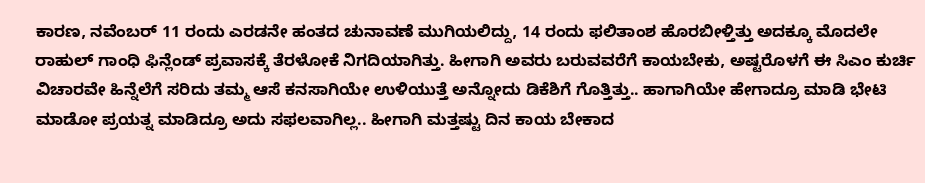ಕಾರಣ, ನವೆಂಬರ್ 11 ರಂದು ಎರಡನೇ ಹಂತದ ಚುನಾವಣೆ ಮುಗಿಯಲಿದ್ದು, 14 ರಂದು ಫಲಿತಾಂಶ ಹೊರಬೀಳ್ತಿತ್ತು ಅದಕ್ಕೂ ಮೊದಲೇ ರಾಹುಲ್ ಗಾಂಧಿ ಫಿನ್ಲೆಂಡ್ ಪ್ರವಾಸಕ್ಕೆ ತೆರಳೋಕೆ ನಿಗದಿಯಾಗಿತ್ತು. ಹೀಗಾಗಿ ಅವರು ಬರುವವರೆಗೆ ಕಾಯಬೇಕು, ಅಷ್ಟರೊಳಗೆ ಈ ಸಿಎಂ ಕುರ್ಚಿ ವಿಚಾರವೇ ಹಿನ್ನೆಲೆಗೆ ಸರಿದು ತಮ್ಮ ಆಸೆ ಕನಸಾಗಿಯೇ ಉಳಿಯುತ್ತೆ ಅನ್ನೋದು ಡಿಕೆಶಿಗೆ ಗೊತ್ತಿತ್ತು.. ಹಾಗಾಗಿಯೇ ಹೇಗಾದ್ರೂ ಮಾಡಿ ಭೇಟಿ ಮಾಡೋ ಪ್ರಯತ್ನ ಮಾಡಿದ್ರೂ ಅದು ಸಫಲವಾಗಿಲ್ಲ.. ಹೀಗಾಗಿ ಮತ್ತಷ್ಟು ದಿನ ಕಾಯ ಬೇಕಾದ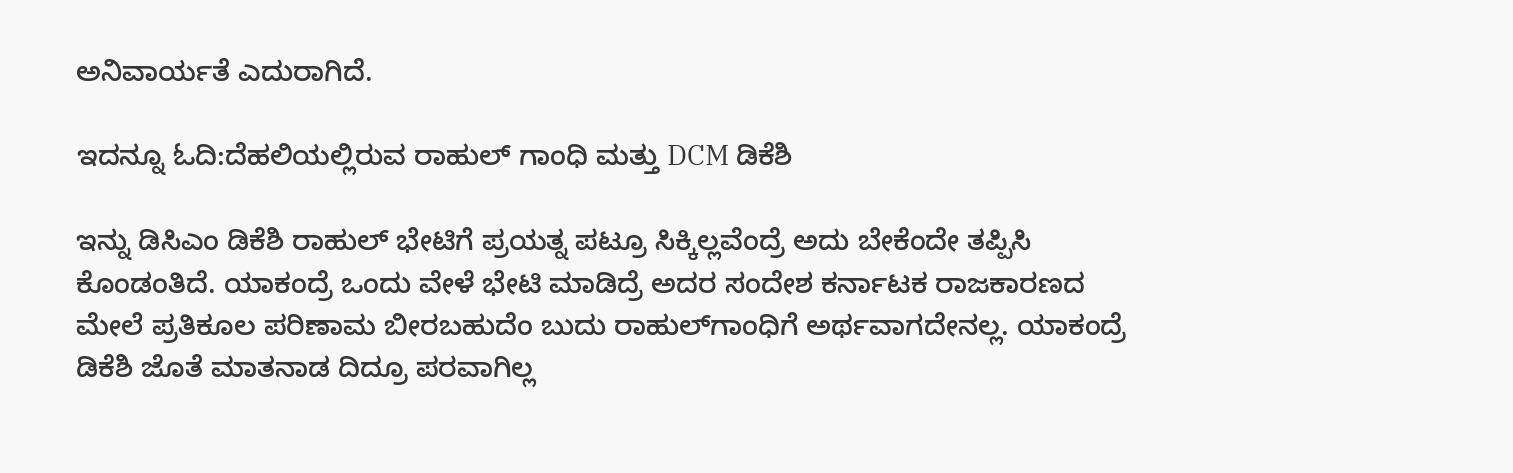ಅನಿವಾರ್ಯತೆ ಎದುರಾಗಿದೆ.

ಇದನ್ನೂ ಓದಿ:ದೆಹಲಿಯಲ್ಲಿರುವ ರಾಹುಲ್ ಗಾಂಧಿ ಮತ್ತು DCM ಡಿಕೆಶಿ

ಇನ್ನು ಡಿಸಿಎಂ ಡಿಕೆಶಿ ರಾಹುಲ್ ಭೇಟಿಗೆ ಪ್ರಯತ್ನ ಪಟ್ರೂ ಸಿಕ್ಕಿಲ್ಲವೆಂದ್ರೆ ಅದು ಬೇಕೆಂದೇ ತಪ್ಪಿಸಿ ಕೊಂಡಂತಿದೆ. ಯಾಕಂದ್ರೆ ಒಂದು ವೇಳೆ ಭೇಟಿ ಮಾಡಿದ್ರೆ ಅದರ ಸಂದೇಶ ಕರ್ನಾಟಕ ರಾಜಕಾರಣದ ಮೇಲೆ ಪ್ರತಿಕೂಲ ಪರಿಣಾಮ ಬೀರಬಹುದೆಂ ಬುದು ರಾಹುಲ್‌ಗಾಂಧಿಗೆ ಅರ್ಥವಾಗದೇನಲ್ಲ. ಯಾಕಂದ್ರೆ ಡಿಕೆಶಿ ಜೊತೆ ಮಾತನಾಡ ದಿದ್ರೂ ಪರವಾಗಿಲ್ಲ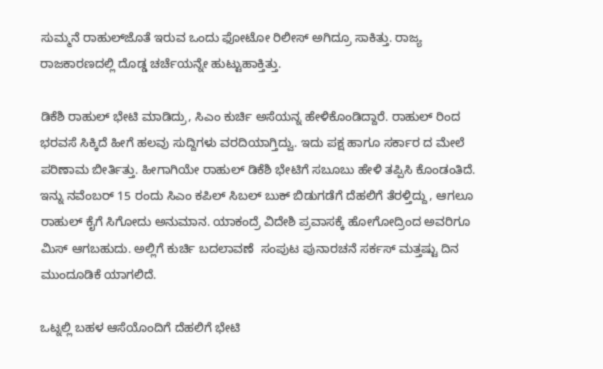ಸುಮ್ಮನೆ ರಾಹುಲ್‌ಜೊತೆ ಇರುವ ಒಂದು ಫೋಟೋ ರಿಲೀಸ್ ಅಗಿದ್ರೂ ಸಾಕಿತ್ತು. ರಾಜ್ಯ ರಾಜಕಾರಣದಲ್ಲಿ ದೊಡ್ಡ ಚರ್ಚೆಯನ್ನೇ ಹುಟ್ಟುಹಾಕ್ತಿತ್ತು.

ಡಿಕೆಶಿ ರಾಹುಲ್ ಭೇಟಿ ಮಾಡಿದ್ರು, ಸಿಎಂ ಕುರ್ಚಿ ಅಸೆಯನ್ನ ಹೇಳಿಕೊಂಡಿದ್ದಾರೆ. ರಾಹುಲ್ ರಿಂದ ಭರವಸೆ ಸಿಕ್ಕಿದೆ ಹೀಗೆ ಹಲವು ಸುದ್ದಿಗಳು ವರದಿಯಾಗ್ತಿದ್ವು. ಇದು ಪಕ್ಷ ಹಾಗೂ ಸರ್ಕಾರ ದ ಮೇಲೆ ಪರಿಣಾಮ ಬೀರ್ತಿತ್ತು. ಹೀಗಾಗಿಯೇ ರಾಹುಲ್ ಡಿಕೆಶಿ ಭೇಟಿಗೆ ಸಬೂಬು ಹೇಳಿ ತಪ್ಪಿಸಿ ಕೊಂಡಂತಿದೆ. ಇನ್ನು ನವೆಂಬರ್ 15 ರಂದು ಸಿಎಂ ಕಪಿಲ್ ಸಿಬಲ್ ಬುಕ್ ಬಿಡುಗಡೆಗೆ ದೆಹಲಿಗೆ ತೆರಳ್ತಿದ್ದು, ಆಗಲೂ ರಾಹುಲ್ ಕೈಗೆ ಸಿಗೋದು ಅನುಮಾನ. ಯಾಕಂದ್ರೆ ವಿದೇಶಿ ಪ್ರವಾಸಕ್ಕೆ ಹೋಗೋದ್ರಿಂದ ಅವರಿಗೂ ಮಿಸ್ ಆಗಬಹುದು. ಅಲ್ಲಿಗೆ ಕುರ್ಚಿ ಬದಲಾವಣೆ  ಸಂಪುಟ ಪುನಾರಚನೆ ಸರ್ಕಸ್ ಮತ್ತಷ್ಟು ದಿನ ಮುಂದೂಡಿಕೆ ಯಾಗಲಿದೆ.

ಒಟ್ನಲ್ಲಿ ಬಹಳ ಆಸೆಯೊಂದಿಗೆ ದೆಹಲಿಗೆ ಭೇಟಿ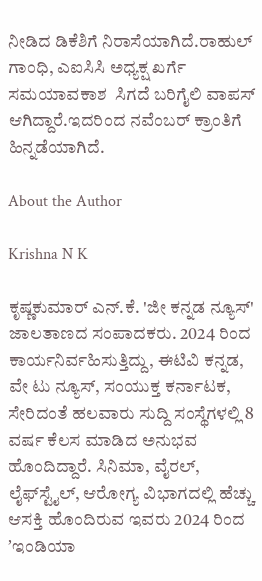ನೀಡಿದ ಡಿಕೆಶಿಗೆ ನಿರಾಸೆಯಾಗಿದೆ.ರಾಹುಲ್ ಗಾಂಧಿ, ಎಐಸಿಸಿ ಅಧ್ಯಕ್ಷ ಖರ್ಗೆ ಸಮಯಾವಕಾಶ  ಸಿಗದೆ ಬರಿಗೈಲಿ ವಾಪಸ್ ಆಗಿದ್ದಾರೆ.ಇದರಿಂದ ನವೆಂಬರ್ ಕ್ರಾಂತಿಗೆ ಹಿನ್ನಡೆಯಾಗಿದೆ.

About the Author

Krishna N K

ಕೃಷ್ಣಕುಮಾರ್‌ ಎನ್‌.ಕೆ. 'ಜೀ ಕನ್ನಡ ನ್ಯೂಸ್‌' ಜಾಲತಾಣದ ಸಂಪಾದಕರು. 2024 ರಿಂದ ಕಾರ್ಯನಿರ್ವಹಿಸುತ್ತಿದ್ದು, ಈಟಿವಿ ಕನ್ನಡ, ವೇ ಟು ನ್ಯೂಸ್‌, ಸಂಯುಕ್ತ ಕರ್ನಾಟಕ, ಸೇರಿದಂತೆ ಹಲವಾರು ಸುದ್ದಿ ಸಂಸ್ಥೆಗಳಲ್ಲಿ 8 ವರ್ಷ ಕೆಲಸ ಮಾಡಿದ ಅನುಭವ ಹೊಂದಿದ್ದಾರೆ. ಸಿನಿಮಾ, ವೈರಲ್‌, ಲೈಫ್‌ಸ್ಟೈಲ್‌, ಆರೋಗ್ಯ ವಿಭಾಗದಲ್ಲಿ ಹೆಚ್ಚು ಆಸಕ್ತಿ ಹೊಂದಿರುವ ಇವರು 2024 ರಿಂದ ʼಇಂಡಿಯಾ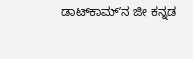ಡಾಟ್‌ಕಾಮ್‌ʼನ ಜೀ ಕನ್ನಡ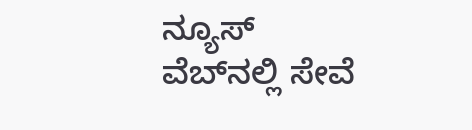ನ್ಯೂಸ್‌ ವೆಬ್‌ನಲ್ಲಿ ಸೇವೆ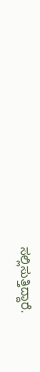ಸಲ್ಲಿಸುತ್ತಿದ್ದಾರೆ.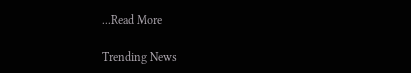...Read More

Trending News